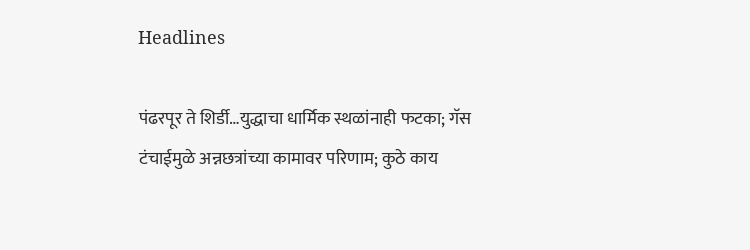Headlines

पंढरपूर ते शिर्डी…युद्धाचा धार्मिक स्थळांनाही फटका; गॅस टंचाईमुळे अन्नछत्रांच्या कामावर परिणाम; कुठे काय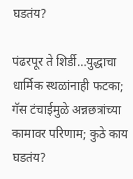घडतंय?

पंढरपूर ते शिर्डी…युद्धाचा धार्मिक स्थळांनाही फटका; गॅस टंचाईमुळे अन्नछत्रांच्या कामावर परिणाम; कुठे काय घडतंय?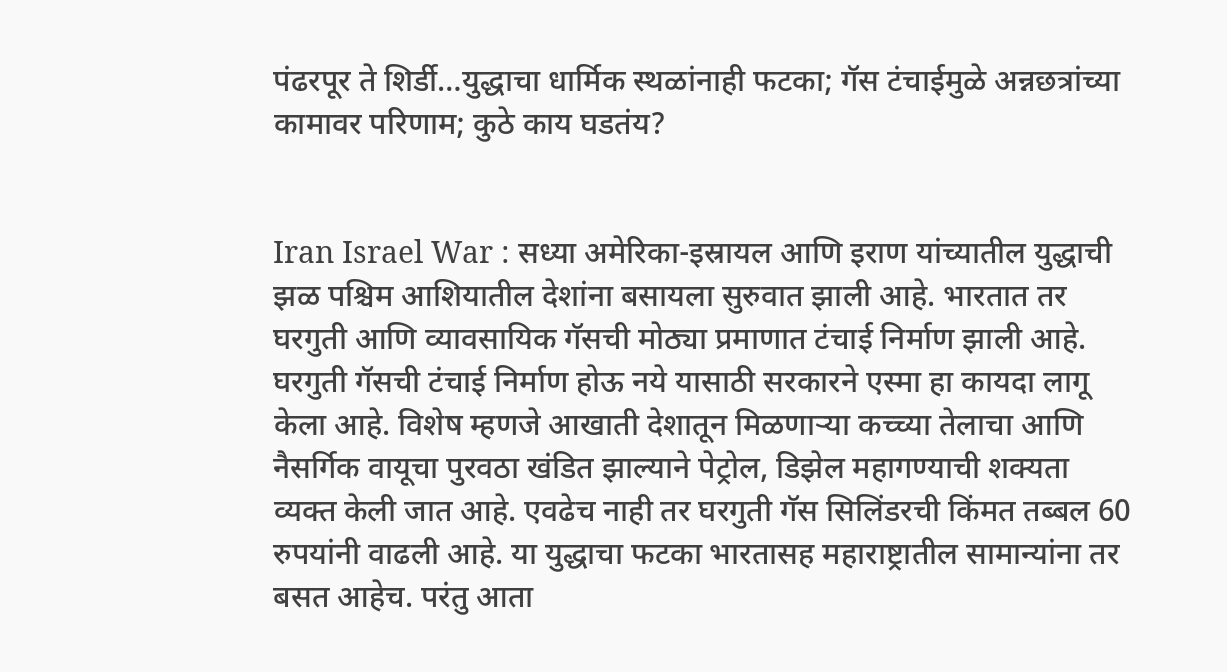पंढरपूर ते शिर्डी…युद्धाचा धार्मिक स्थळांनाही फटका; गॅस टंचाईमुळे अन्नछत्रांच्या कामावर परिणाम; कुठे काय घडतंय?


Iran Israel War : सध्या अमेरिका-इस्रायल आणि इराण यांच्यातील युद्धाची झळ पश्चिम आशियातील देशांना बसायला सुरुवात झाली आहे. भारतात तर घरगुती आणि व्यावसायिक गॅसची मोठ्या प्रमाणात टंचाई निर्माण झाली आहे. घरगुती गॅसची टंचाई निर्माण होऊ नये यासाठी सरकारने एस्मा हा कायदा लागू केला आहे. विशेष म्हणजे आखाती देशातून मिळणाऱ्या कच्च्या तेलाचा आणि नैसर्गिक वायूचा पुरवठा खंडित झाल्याने पेट्रोल, डिझेल महागण्याची शक्यता व्यक्त केली जात आहे. एवढेच नाही तर घरगुती गॅस सिलिंडरची किंमत तब्बल 60 रुपयांनी वाढली आहे. या युद्धाचा फटका भारतासह महाराष्ट्रातील सामान्यांना तर बसत आहेच. परंतु आता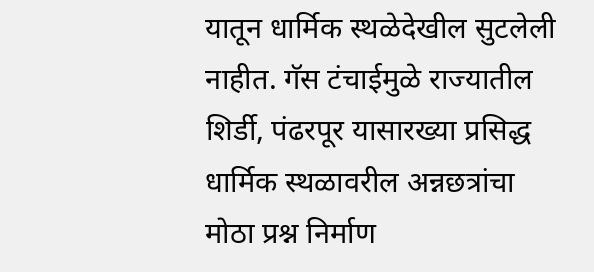यातून धार्मिक स्थळेदेखील सुटलेली नाहीत. गॅस टंचाईमुळे राज्यातील शिर्डी, पंढरपूर यासारख्या प्रसिद्ध धार्मिक स्थळावरील अन्नछत्रांचा मोठा प्रश्न निर्माण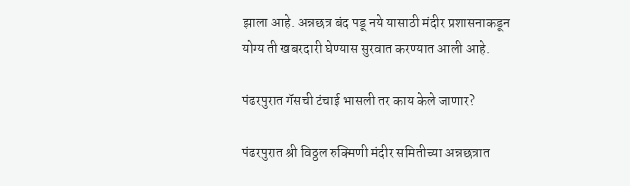झाला आहे. अन्नछत्र बंद पडू नये यासाठी मंदीर प्रशासनाकडून योग्य ती खबरदारी घेण्यास सुरवात करण्यात आली आहे.

पंढरपुरात गॅसची टंचाई भासली तर काय केले जाणार?

पंढरपुरात श्री विठ्ठल रुक्मिणी मंदीर समितीच्या अन्नछत्रात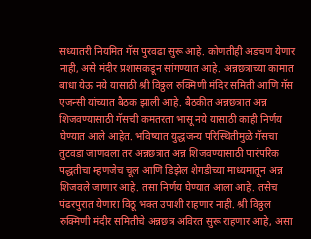सध्यातरी नियमित गॅस पुरवढा सुरू आहे. कोणतीही अडचण येणार नाही, असे मंदीर प्रशासकडून सांगण्यात आहे. अन्नछत्राच्या कामात बाधा येऊ नये यासाठी श्री विठ्ठल रुक्मिणी मंदिर समिती आणि गॅस एजन्सी यांच्यात बैठक झाली आहे. बैठकीत अन्नछत्रात अन्न शिजवण्यासाठी गॅसची कमतरता भासू नये यासाठी काही निर्णय घेण्यात आले आहेत. भविष्यात युद्धजन्य परिस्थितीमुळे गॅसचा तुटवडा जाणवला तर अन्नछत्रात अन्न शिजवण्यासाठी पारंपरिक पद्धतीचा म्हणजेच चूल आणि डिझेल शेगडीच्या माध्यमातून अन्न शिजवले जाणार आहे. तसा निर्णय घेण्यात आला आहे. तसेच पंढरपुरात येणारा विठू भक्त उपाशी राहणार नाही. श्री विठ्ठल रुक्मिणी मंदीर समितीचे अन्नछत्र अविरत सुरू राहणार आहे, असा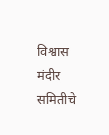विश्वास मंदीर समितीचे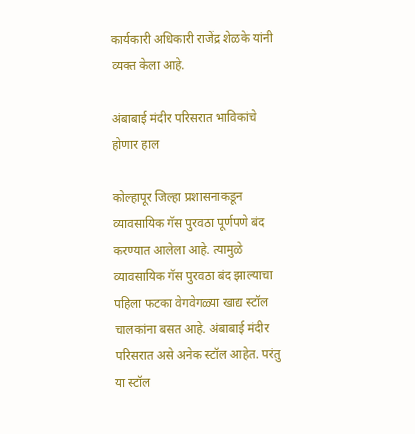कार्यकारी अधिकारी राजेंद्र शेळके यांनी व्यक्त केला आहे.

अंबाबाई मंदीर परिसरात भाविकांचे होणार हाल

कोल्हापूर जिल्हा प्रशासनाकडून व्यावसायिक गॅस पुरवठा पूर्णपणे बंद करण्यात आलेला आहे. त्यामुळे व्यावसायिक गॅस पुरवठा बंद झाल्याचा पहिला फटका वेगवेगळ्या खाद्य स्टॉल चालकांना बसत आहे. अंबाबाई मंदीर परिसरात असे अनेक स्टॉल आहेत. परंतु या स्टॉल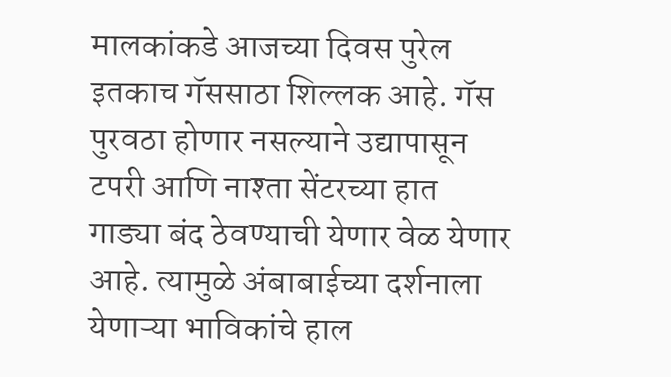मालकांकडे आजच्या दिवस पुरेल इतकाच गॅससाठा शिल्लक आहे. गॅस पुरवठा होणार नसल्याने उद्यापासून टपरी आणि नाश्ता सेंटरच्या हात गाड्या बंद ठेवण्याची येणार वेळ येणार आहे. त्यामुळे अंबाबाईच्या दर्शनाला येणाऱ्या भाविकांचे हाल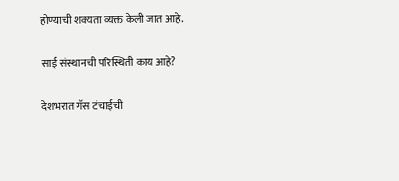होण्याची शक्यता व्यक्त केली जात आहे.

साई संस्थानची परिस्थिती काय आहे?

देशभरात गॅस टंचाईची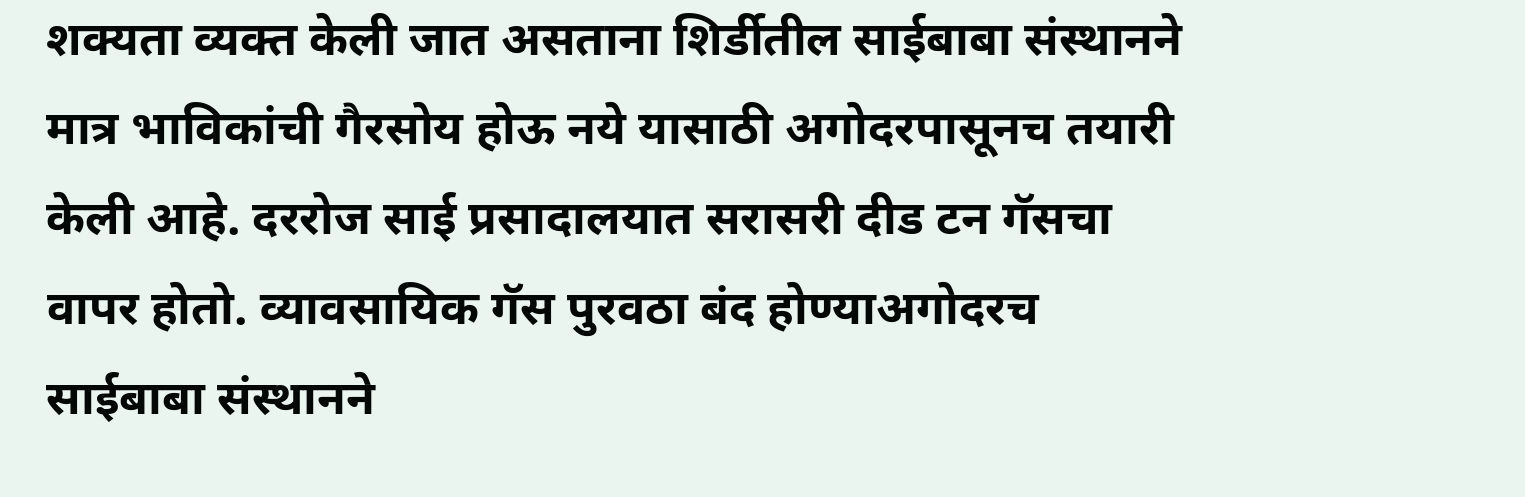शक्यता व्यक्त केली जात असताना शिर्डीतील साईबाबा संस्थानने मात्र भाविकांची गैरसोय होऊ नये यासाठी अगोदरपासूनच तयारी केली आहे. दररोज साई प्रसादालयात सरासरी दीड टन गॅसचा वापर होतो. व्यावसायिक गॅस पुरवठा बंद होण्याअगोदरच साईबाबा संस्थानने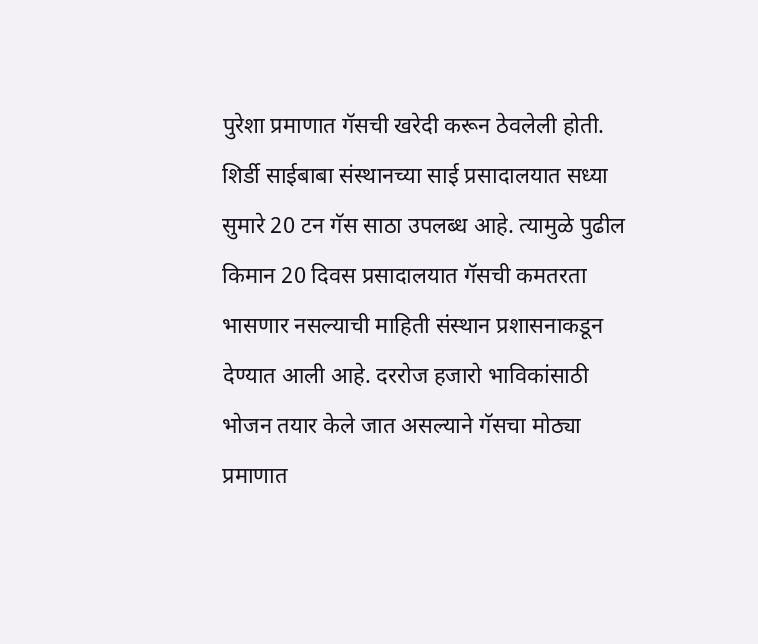पुरेशा प्रमाणात गॅसची खरेदी करून ठेवलेली होती. शिर्डी साईबाबा संस्थानच्या साई प्रसादालयात सध्या सुमारे 20 टन गॅस साठा उपलब्ध आहे. त्यामुळे पुढील किमान 20 दिवस प्रसादालयात गॅसची कमतरता भासणार नसल्याची माहिती संस्थान प्रशासनाकडून देण्यात आली आहे. दररोज हजारो भाविकांसाठी भोजन तयार केले जात असल्याने गॅसचा मोठ्या प्रमाणात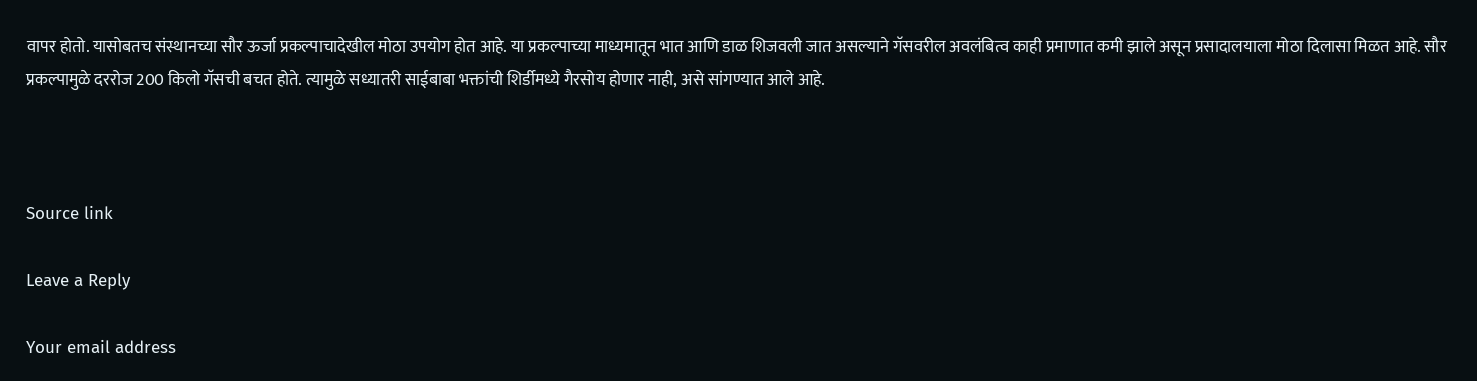वापर होतो. यासोबतच संस्थानच्या सौर ऊर्जा प्रकल्पाचादेखील मोठा उपयोग होत आहे. या प्रकल्पाच्या माध्यमातून भात आणि डाळ शिजवली जात असल्याने गॅसवरील अवलंबित्व काही प्रमाणात कमी झाले असून प्रसादालयाला मोठा दिलासा मिळत आहे. सौर प्रकल्पामुळे दररोज 200 किलो गॅसची बचत होते. त्यामुळे सध्यातरी साईबाबा भक्तांची शिर्डीमध्ये गैरसोय होणार नाही, असे सांगण्यात आले आहे.



Source link

Leave a Reply

Your email address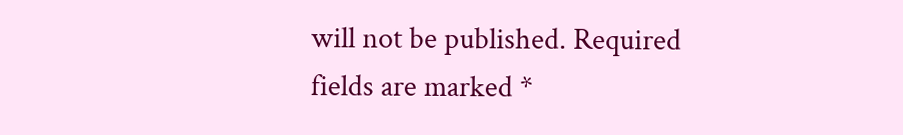will not be published. Required fields are marked *